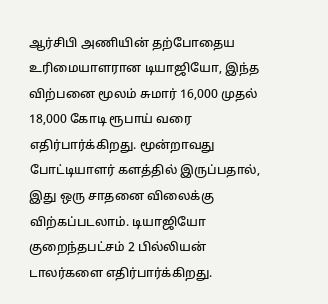ஆர்சிபி அணியின் தற்போதைய உரிமையாளரான டியாஜியோ, இந்த விற்பனை மூலம் சுமார் 16,000 முதல் 18,000 கோடி ரூபாய் வரை எதிர்பார்க்கிறது. மூன்றாவது போட்டியாளர் களத்தில் இருப்பதால், இது ஒரு சாதனை விலைக்கு விற்கப்படலாம். டியாஜியோ குறைந்தபட்சம் 2 பில்லியன் டாலர்களை எதிர்பார்க்கிறது.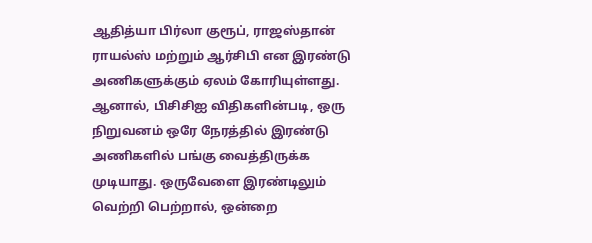ஆதித்யா பிர்லா குரூப், ராஜஸ்தான் ராயல்ஸ் மற்றும் ஆர்சிபி என இரண்டு அணிகளுக்கும் ஏலம் கோரியுள்ளது. ஆனால், பிசிசிஐ விதிகளின்படி, ஒரு நிறுவனம் ஒரே நேரத்தில் இரண்டு அணிகளில் பங்கு வைத்திருக்க முடியாது. ஒருவேளை இரண்டிலும் வெற்றி பெற்றால், ஒன்றை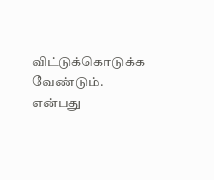விட்டுக்கொடுக்க வேண்டும். என்பது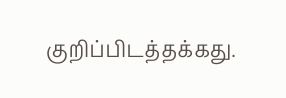குறிப்பிடத்தக்கது.